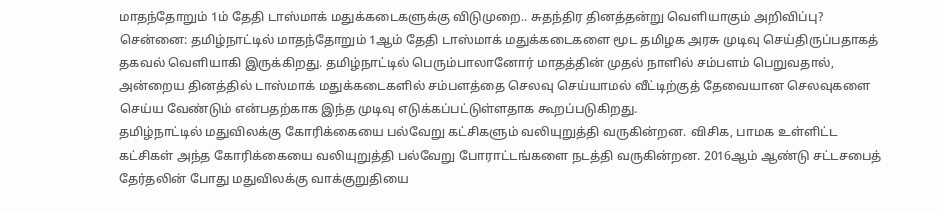மாதந்தோறும் 1ம் தேதி டாஸ்மாக் மதுக்கடைகளுக்கு விடுமுறை.. சுதந்திர தினத்தன்று வெளியாகும் அறிவிப்பு?
சென்னை: தமிழ்நாட்டில் மாதந்தோறும் 1ஆம் தேதி டாஸ்மாக் மதுக்கடைகளை மூட தமிழக அரசு முடிவு செய்திருப்பதாகத் தகவல் வெளியாகி இருக்கிறது. தமிழ்நாட்டில் பெரும்பாலானோர் மாதத்தின் முதல் நாளில் சம்பளம் பெறுவதால், அன்றைய தினத்தில் டாஸ்மாக் மதுக்கடைகளில் சம்பளத்தை செலவு செய்யாமல் வீட்டிற்குத் தேவையான செலவுகளை செய்ய வேண்டும் என்பதற்காக இந்த முடிவு எடுக்கப்பட்டுள்ளதாக கூறப்படுகிறது.
தமிழ்நாட்டில் மதுவிலக்கு கோரிக்கையை பல்வேறு கட்சிகளும் வலியுறுத்தி வருகின்றன. விசிக, பாமக உள்ளிட்ட கட்சிகள் அந்த கோரிக்கையை வலியுறுத்தி பல்வேறு போராட்டங்களை நடத்தி வருகின்றன. 2016ஆம் ஆண்டு சட்டசபைத் தேர்தலின் போது மதுவிலக்கு வாக்குறுதியை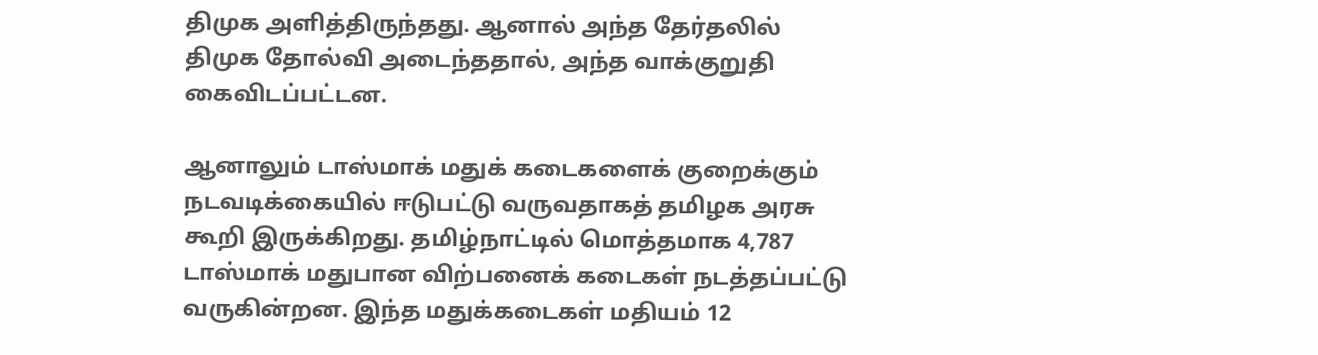திமுக அளித்திருந்தது. ஆனால் அந்த தேர்தலில் திமுக தோல்வி அடைந்ததால், அந்த வாக்குறுதி கைவிடப்பட்டன.

ஆனாலும் டாஸ்மாக் மதுக் கடைகளைக் குறைக்கும் நடவடிக்கையில் ஈடுபட்டு வருவதாகத் தமிழக அரசு கூறி இருக்கிறது. தமிழ்நாட்டில் மொத்தமாக 4,787 டாஸ்மாக் மதுபான விற்பனைக் கடைகள் நடத்தப்பட்டு வருகின்றன. இந்த மதுக்கடைகள் மதியம் 12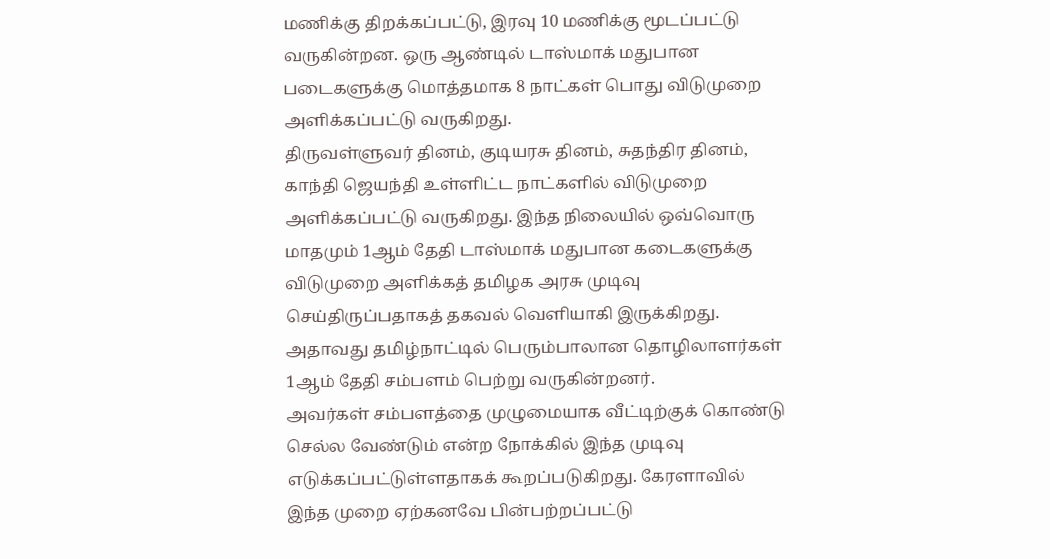மணிக்கு திறக்கப்பட்டு, இரவு 10 மணிக்கு மூடப்பட்டு வருகின்றன. ஒரு ஆண்டில் டாஸ்மாக் மதுபான படைகளுக்கு மொத்தமாக 8 நாட்கள் பொது விடுமுறை அளிக்கப்பட்டு வருகிறது.
திருவள்ளுவர் தினம், குடியரசு தினம், சுதந்திர தினம், காந்தி ஜெயந்தி உள்ளிட்ட நாட்களில் விடுமுறை அளிக்கப்பட்டு வருகிறது. இந்த நிலையில் ஒவ்வொரு மாதமும் 1ஆம் தேதி டாஸ்மாக் மதுபான கடைகளுக்கு விடுமுறை அளிக்கத் தமிழக அரசு முடிவு செய்திருப்பதாகத் தகவல் வெளியாகி இருக்கிறது. அதாவது தமிழ்நாட்டில் பெரும்பாலான தொழிலாளர்கள் 1ஆம் தேதி சம்பளம் பெற்று வருகின்றனர்.
அவர்கள் சம்பளத்தை முழுமையாக வீட்டிற்குக் கொண்டு செல்ல வேண்டும் என்ற நோக்கில் இந்த முடிவு எடுக்கப்பட்டுள்ளதாகக் கூறப்படுகிறது. கேரளாவில் இந்த முறை ஏற்கனவே பின்பற்றப்பட்டு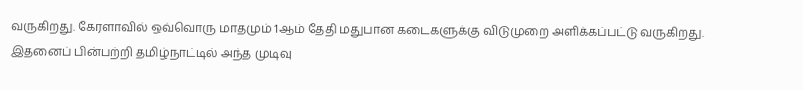வருகிறது. கேரளாவில் ஒவ்வொரு மாதமும் 1ஆம் தேதி மதுபான கடைகளுக்கு விடுமுறை அளிக்கப்பட்டு வருகிறது. இதனைப் பின்பற்றி தமிழ்நாட்டில் அந்த முடிவு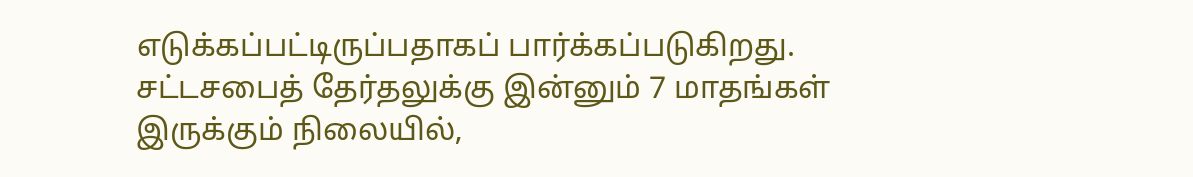எடுக்கப்பட்டிருப்பதாகப் பார்க்கப்படுகிறது.
சட்டசபைத் தேர்தலுக்கு இன்னும் 7 மாதங்கள் இருக்கும் நிலையில்,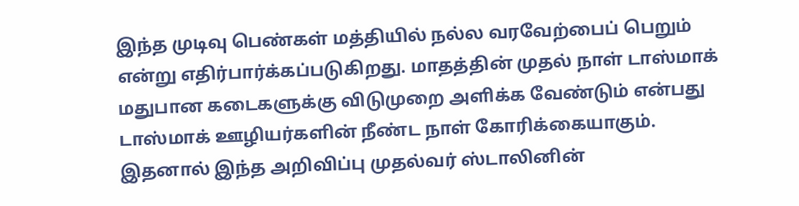இந்த முடிவு பெண்கள் மத்தியில் நல்ல வரவேற்பைப் பெறும் என்று எதிர்பார்க்கப்படுகிறது. மாதத்தின் முதல் நாள் டாஸ்மாக் மதுபான கடைகளுக்கு விடுமுறை அளிக்க வேண்டும் என்பது டாஸ்மாக் ஊழியர்களின் நீண்ட நாள் கோரிக்கையாகும். இதனால் இந்த அறிவிப்பு முதல்வர் ஸ்டாலினின்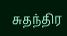சுதந்திர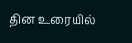தின உரையில்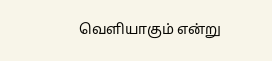வெளியாகும் என்று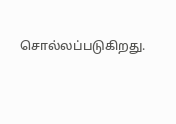சொல்லப்படுகிறது.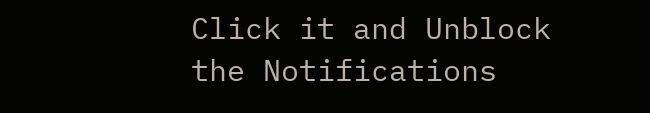Click it and Unblock the Notifications